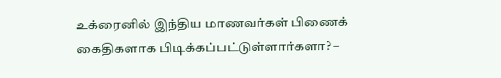உக்ரைனில் இந்திய மாணவர்கள் பிணைக் கைதிகளாக பிடிக்கப்பட்டுள்ளார்களா? –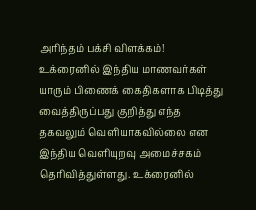அரிந்தம் பக்சி விளக்கம்!
உக்ரைனில் இந்திய மாணவர்கள் யாரும் பிணைக் கைதிகளாக பிடித்து வைத்திருப்பது குறித்து எந்த தகவலும் வெளியாகவில்லை என இந்திய வெளியுறவு அமைச்சகம் தெரிவித்துள்ளது. உக்ரைனில்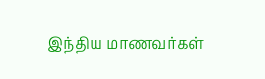இந்திய மாணவர்கள்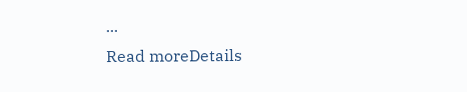...
Read moreDetails